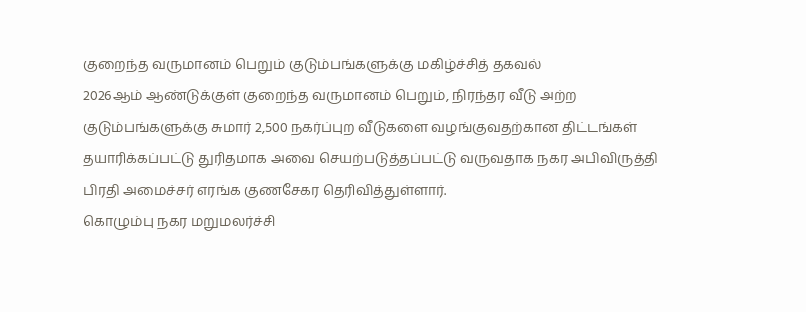குறைந்த வருமானம் பெறும் குடும்பங்களுக்கு மகிழ்ச்சித் தகவல்
2026ஆம் ஆண்டுக்குள் குறைந்த வருமானம் பெறும், நிரந்தர வீடு அற்ற குடும்பங்களுக்கு சுமார் 2,500 நகர்ப்புற வீடுகளை வழங்குவதற்கான திட்டங்கள் தயாரிக்கப்பட்டு துரிதமாக அவை செயற்படுத்தப்பட்டு வருவதாக நகர அபிவிருத்தி பிரதி அமைச்சர் எரங்க குணசேகர தெரிவித்துள்ளார்.
கொழும்பு நகர மறுமலர்ச்சி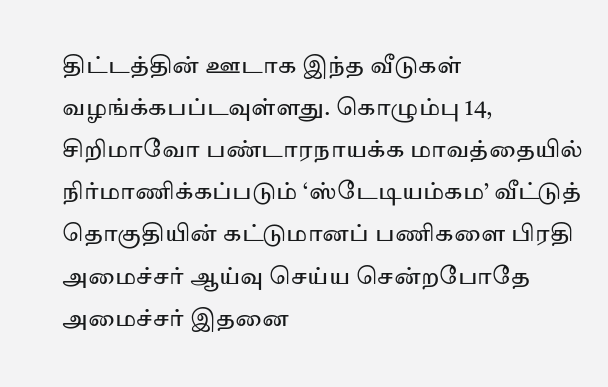திட்டத்தின் ஊடாக இந்த வீடுகள் வழங்க்கபப்டவுள்ளது. கொழும்பு 14, சிறிமாவோ பண்டாரநாயக்க மாவத்தையில் நிர்மாணிக்கப்படும் ‘ஸ்டேடியம்கம’ வீட்டுத் தொகுதியின் கட்டுமானப் பணிகளை பிரதி அமைச்சர் ஆய்வு செய்ய சென்றபோதே அமைச்சர் இதனை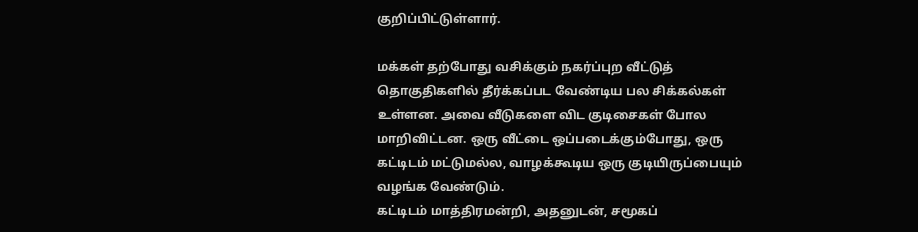குறிப்பிட்டுள்ளார்.

மக்கள் தற்போது வசிக்கும் நகர்ப்புற வீட்டுத் தொகுதிகளில் தீர்க்கப்பட வேண்டிய பல சிக்கல்கள் உள்ளன. அவை வீடுகளை விட குடிசைகள் போல மாறிவிட்டன. ஒரு வீட்டை ஒப்படைக்கும்போது, ஒரு கட்டிடம் மட்டுமல்ல, வாழக்கூடிய ஒரு குடியிருப்பையும் வழங்க வேண்டும்.
கட்டிடம் மாத்திரமன்றி, அதனுடன், சமூகப்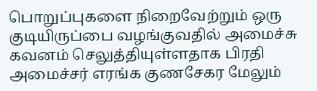பொறுப்புகளை நிறைவேற்றும் ஒரு குடியிருப்பை வழங்குவதில் அமைச்சு கவனம் செலுத்தியுள்ளதாக பிரதி அமைச்சர் எரங்க குணசேகர மேலும்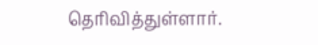தெரிவித்துள்ளார்.